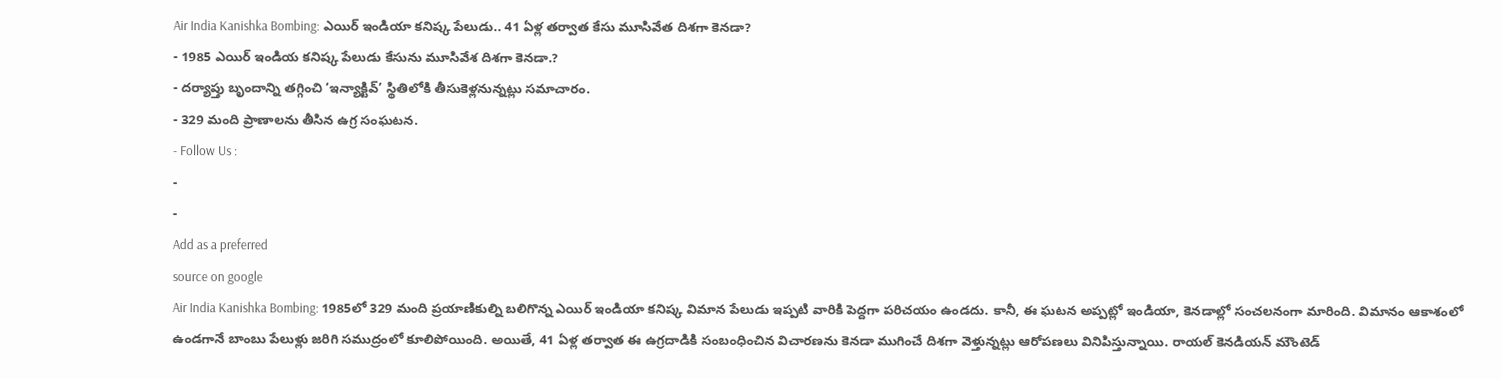Air India Kanishka Bombing: ఎయిర్ ఇండియా కనిష్క పేలుడు.. 41 ఏళ్ల తర్వాత కేసు మూసివేత దిశగా కెనడా?
- 1985 ఎయిర్ ఇండియ కనిష్క పేలుడు కేసును మూసివేశ దిశగా కెనడా.?
- దర్యాప్తు బృందాన్ని తగ్గించి ‘ఇన్యాక్టివ్’ స్థితిలోకి తీసుకెళ్లనున్నట్లు సమాచారం.
- 329 మంది ప్రాణాలను తీసిన ఉగ్ర సంఘటన.
- Follow Us :
-
-
Add as a preferred
source on google
Air India Kanishka Bombing: 1985లో 329 మంది ప్రయాణికుల్ని బలిగొన్న ఎయిర్ ఇండియా కనిష్క విమాన పేలుడు ఇప్పటి వారికి పెద్దగా పరిచయం ఉండదు. కానీ, ఈ ఘటన అప్పట్లో ఇండియా, కెనడాల్లో సంచలనంగా మారింది. విమానం ఆకాశంలో ఉండగానే బాంబు పేలుళ్లు జరిగి సముద్రంలో కూలిపోయింది. అయితే, 41 ఏళ్ల తర్వాత ఈ ఉగ్రదాడికి సంబంధించిన విచారణను కెనడా ముగించే దిశగా వెళ్తున్నట్లు ఆరోపణలు వినిపిస్తున్నాయి. రాయల్ కెనడియన్ మౌంటెడ్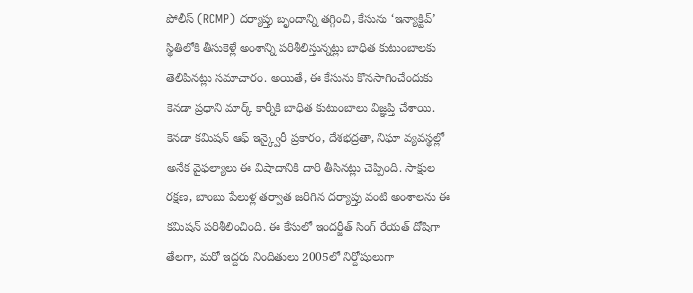పోలీస్ (RCMP) దర్యాప్తు బృందాన్ని తగ్గించి, కేసును ‘ఇన్యాక్టివ్’ స్థితిలోకి తీసుకెళ్లే అంశాన్ని పరిశీలిస్తున్నట్లు బాధిత కుటుంబాలకు తెలిపినట్లు సమాచారం. అయితే, ఈ కేసును కొనసాగించేందుకు కెనడా ప్రధాని మార్క్ కార్నీకి బాధిత కుటుంబాలు విజ్ఞప్తి చేశాయి.
కెనడా కమిషన్ ఆఫ్ ఇన్క్వైరీ ప్రకారం, దేశభద్రతా, నిఘా వ్యవస్థల్లో అనేక వైఫల్యాలు ఈ విషాదానికి దారి తీసినట్లు చెప్పింది. సాక్షుల రక్షణ, బాంబు పేలుళ్ల తర్వాత జరిగిన దర్యాప్తు వంటి అంశాలను ఈ కమిషన్ పరిశీలించింది. ఈ కేసులో ఇందర్జీత్ సింగ్ రేయత్ దోషిగా తేలగా, మరో ఇద్దరు నిందితులు 2005లో నిర్దోషులుగా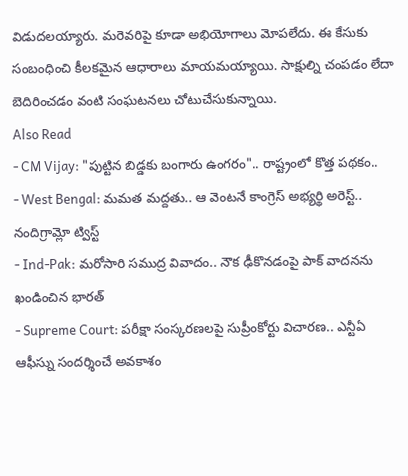విడుదలయ్యారు. మరెవరిపై కూడా అభియోగాలు మోపలేదు. ఈ కేసుకు సంబంధించి కీలకమైన ఆధారాలు మాయమయ్యాయి. సాక్షుల్ని చంపడం లేదా బెదిరించడం వంటి సంఘటనలు చోటుచేసుకున్నాయి.
Also Read
- CM Vijay: "పుట్టిన బిడ్డకు బంగారు ఉంగరం".. రాష్ట్రంలో కొత్త పథకం..
- West Bengal: మమత మద్దతు.. ఆ వెంటనే కాంగ్రెస్ అభ్యర్థి అరెస్ట్.. నందిగ్రామ్లో ట్విస్ట్
- Ind-Pak: మరోసారి సముద్ర వివాదం.. నౌక ఢీకొనడంపై పాక్ వాదనను ఖండించిన భారత్
- Supreme Court: పరీక్షా సంస్కరణలపై సుప్రీంకోర్టు విచారణ.. ఎన్టీఏ ఆఫీస్ను సందర్శించే అవకాశం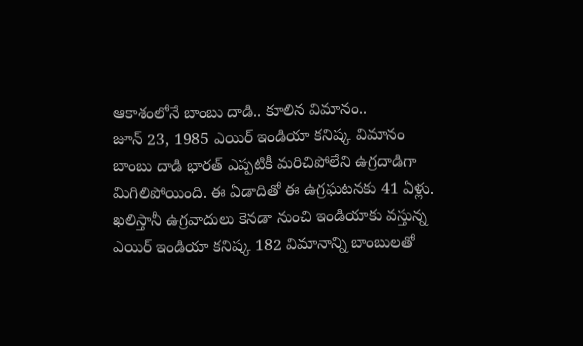ఆకాశంలోనే బాంబు దాడి.. కూలిన విమానం..
జూన్ 23, 1985 ఎయిర్ ఇండియా కనిష్క విమానం బాంబు దాడి భారత్ ఎప్పటికీ మరిచిపోలేని ఉగ్రదాడిగా మిగిలిపోయింది. ఈ ఏడాదితో ఈ ఉగ్రఘటనకు 41 ఏళ్లు. ఖలిస్తానీ ఉగ్రవాదులు కెనడా నుంచి ఇండియాకు వస్తున్న ఎయిర్ ఇండియా కనిష్క 182 విమానాన్ని బాంబులతో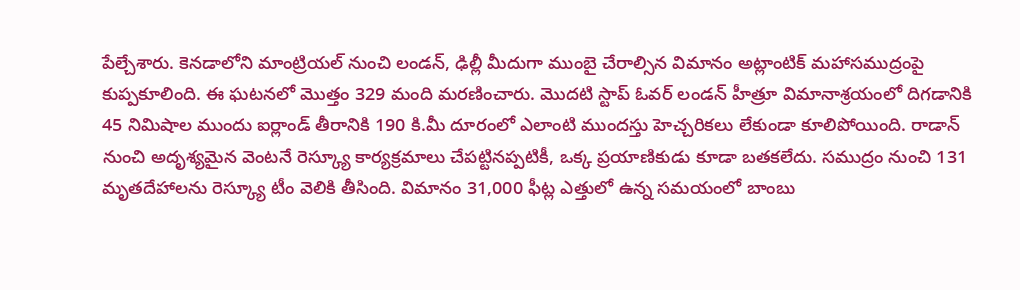పేల్చేశారు. కెనడాలోని మాంట్రియల్ నుంచి లండన్, ఢిల్లీ మీదుగా ముంబై చేరాల్సిన విమానం అట్లాంటిక్ మహాసముద్రంపై కుప్పకూలింది. ఈ ఘటనలో మొత్తం 329 మంది మరణించారు. మొదటి స్టాప్ ఓవర్ లండన్ హీత్రూ విమానాశ్రయంలో దిగడానికి 45 నిమిషాల ముందు ఐర్లాండ్ తీరానికి 190 కి.మీ దూరంలో ఎలాంటి ముందస్తు హెచ్చరికలు లేకుండా కూలిపోయింది. రాడాన్ నుంచి అదృశ్యమైన వెంటనే రెస్క్యూ కార్యక్రమాలు చేపట్టినప్పటికీ, ఒక్క ప్రయాణికుడు కూడా బతకలేదు. సముద్రం నుంచి 131 మృతదేహాలను రెస్క్యూ టీం వెలికి తీసింది. విమానం 31,000 ఫీట్ల ఎత్తులో ఉన్న సమయంలో బాంబు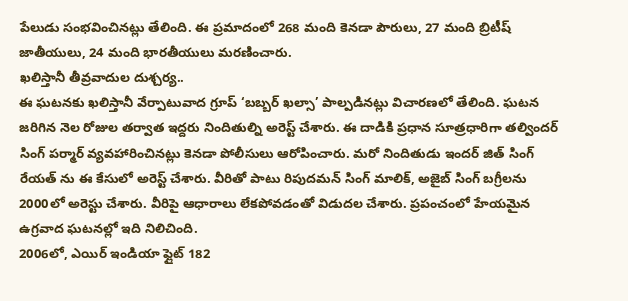పేలుడు సంభవించినట్లు తేలింది. ఈ ప్రమాదంలో 268 మంది కెనడా పౌరులు, 27 మంది బ్రిటీష్ జాతీయులు, 24 మంది భారతీయులు మరణించారు.
ఖలిస్తానీ తీవ్రవాదుల దుశ్చర్య..
ఈ ఘటనకు ఖలిస్తానీ వేర్పాటువాద గ్రూప్ ‘బబ్బర్ ఖల్సా’ పాల్పడినట్లు విచారణలో తేలింది. ఘటన జరిగిన నెల రోజుల తర్వాత ఇద్దరు నిందితుల్ని అరెస్ట్ చేశారు. ఈ దాడికి ప్రధాన సూత్రధారిగా తల్విందర్ సింగ్ పర్మార్ వ్యవహారించినట్లు కెనడా పోలీసులు ఆరోపించారు. మరో నిందితుడు ఇందర్ జిత్ సింగ్ రేయత్ ను ఈ కేసులో అరెస్ట్ చేశారు. వీరితో పాటు రిపుదమన్ సింగ్ మాలిక్, అజైబ్ సింగ్ బగ్రీలను 2000లో అరెస్టు చేశారు. వీరిపై ఆధారాలు లేకపోవడంతో విడుదల చేశారు. ప్రపంచంలో హేయమైన ఉగ్రవాద ఘటనల్లో ఇది నిలిచింది.
2006లో, ఎయిర్ ఇండియా ఫ్లైట్ 182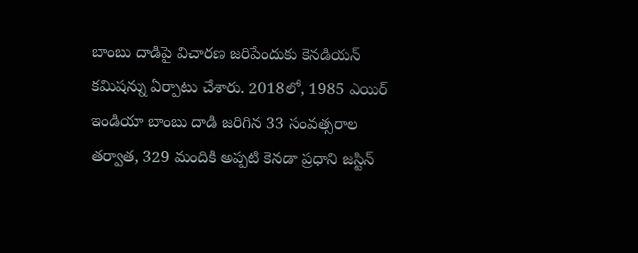బాంబు దాడిపై విచారణ జరిపేందుకు కెనడియన్ కమిషన్ను ఏర్పాటు చేశారు. 2018లో, 1985 ఎయిర్ ఇండియా బాంబు దాడి జరిగిన 33 సంవత్సరాల తర్వాత, 329 మందికి అప్పటి కెనడా ప్రధాని జస్టిన్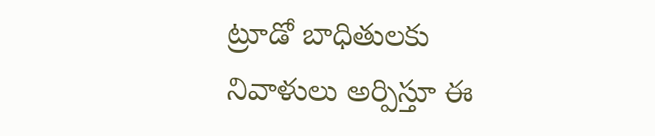ట్రూడో బాధితులకు నివాళులు అర్పిస్తూ ఈ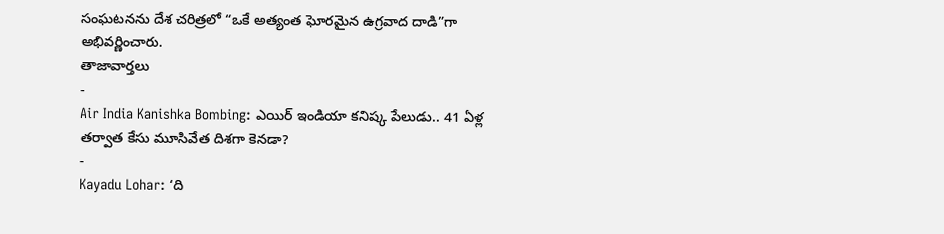సంఘటనను దేశ చరిత్రలో “ఒకే అత్యంత ఘోరమైన ఉగ్రవాద దాడి”గా అభివర్ణించారు.
తాజావార్తలు
-
Air India Kanishka Bombing: ఎయిర్ ఇండియా కనిష్క పేలుడు.. 41 ఏళ్ల తర్వాత కేసు మూసివేత దిశగా కెనడా?
-
Kayadu Lohar: ‘ది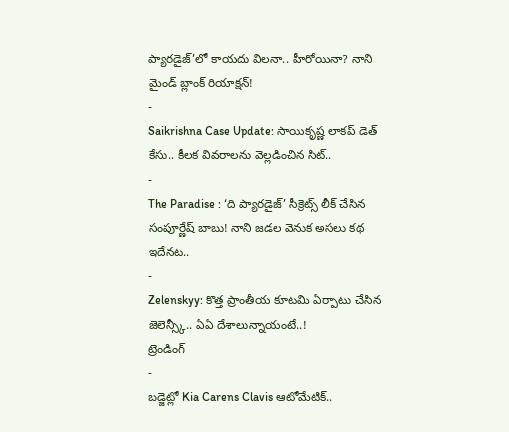ప్యారడైజ్’లో కాయదు విలనా.. హీరోయినా? నాని మైండ్ బ్లాంక్ రియాక్షన్!
-
Saikrishna Case Update: సాయికృష్ణ లాకప్ డెత్ కేసు.. కీలక వివరాలను వెల్లడించిన సిట్..
-
The Paradise : ‘ది ప్యారడైజ్’ సీక్రెట్స్ లీక్ చేసిన సంపూర్ణేష్ బాబు! నాని జడల వెనుక అసలు కథ ఇదేనట..
-
Zelenskyy: కొత్త ప్రాంతీయ కూటమి ఏర్పాటు చేసిన జెలెన్స్కీ.. ఏఏ దేశాలున్నాయంటే..!
ట్రెండింగ్
-
బడ్జెట్లో Kia Carens Clavis ఆటోమేటిక్..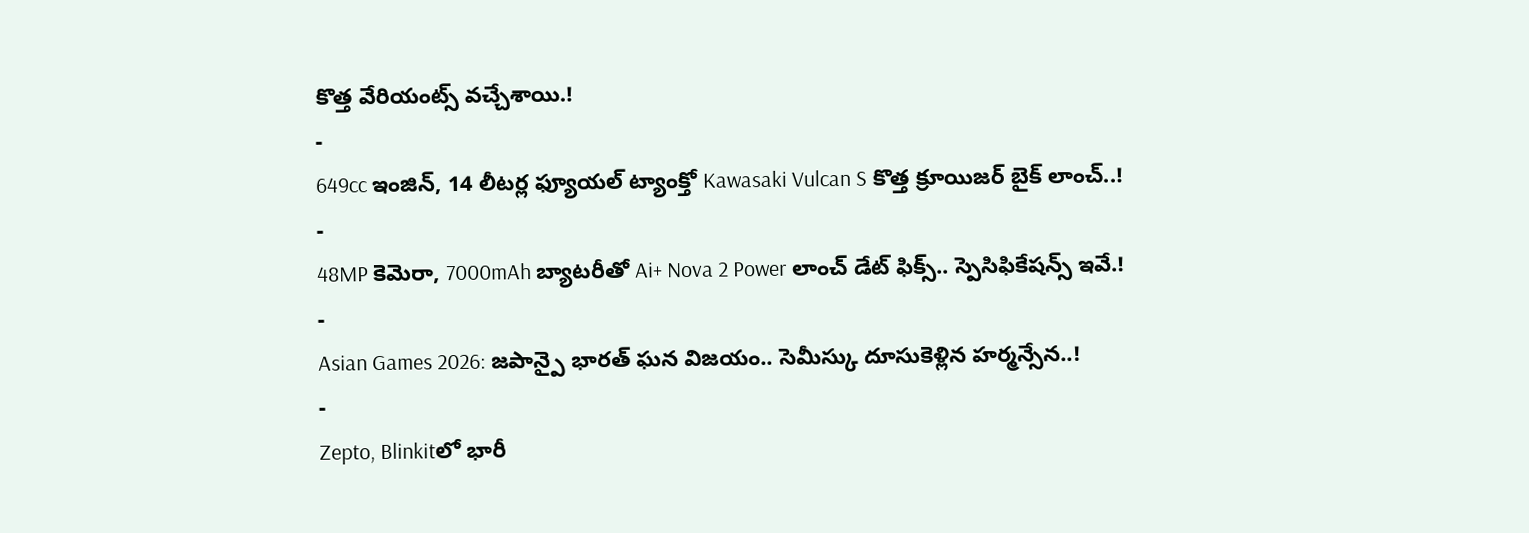కొత్త వేరియంట్స్ వచ్చేశాయి.!
-
649cc ఇంజిన్, 14 లీటర్ల ఫ్యూయల్ ట్యాంక్తో Kawasaki Vulcan S కొత్త క్రూయిజర్ బైక్ లాంచ్..!
-
48MP కెమెరా, 7000mAh బ్యాటరీతో Ai+ Nova 2 Power లాంచ్ డేట్ ఫిక్స్.. స్పెసిఫికేషన్స్ ఇవే.!
-
Asian Games 2026: జపాన్పై భారత్ ఘన విజయం.. సెమీస్కు దూసుకెళ్లిన హర్మన్సేన..!
-
Zepto, Blinkitలో భారీ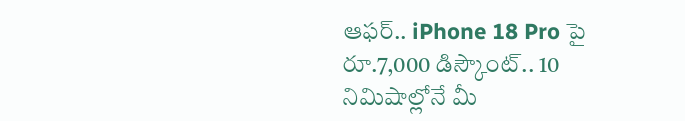ఆఫర్.. iPhone 18 Pro పై రూ.7,000 డిస్కౌంట్.. 10 నిమిషాల్లోనే మీ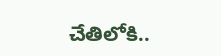చేతిలోకి..